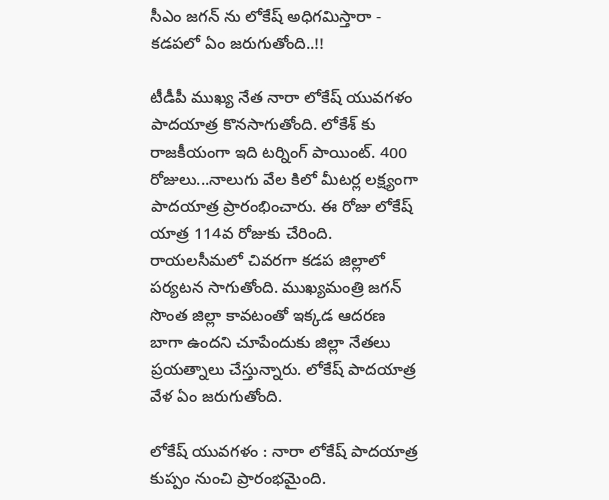సీఎం జగన్ ను లోకేష్ అధిగమిస్తారా - కడపలో ఏం జరుగుతోంది..!!

టీడీపీ ముఖ్య నేత నారా లోకేష్ యువగళం పాదయాత్ర కొనసాగుతోంది. లోకేశ్ కు రాజకీయంగా ఇది టర్నింగ్ పాయింట్. 400 రోజులు...నాలుగు వేల కిలో మీటర్ల లక్ష్యంగా పాదయాత్ర ప్రారంభించారు. ఈ రోజు లోకేష్ యాత్ర 114వ రోజుకు చేరింది. రాయలసీమలో చివరగా కడప జిల్లాలో పర్యటన సాగుతోంది. ముఖ్యమంత్రి జగన్ సొంత జిల్లా కావటంతో ఇక్కడ ఆదరణ బాగా ఉందని చూపేందుకు జిల్లా నేతలు ప్రయత్నాలు చేస్తున్నారు. లోకేష్ పాదయాత్ర వేళ ఏం జరుగుతోంది.

లోకేష్ యువగళం : నారా లోకేష్ పాదయాత్ర కుప్పం నుంచి ప్రారంభమైంది.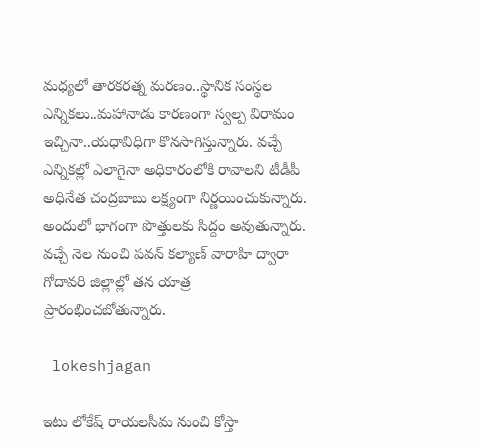మధ్యలో తారకరత్న మరణం..స్థానిక సంస్థల ఎన్నికలు..మహానాడు కారణంగా స్వల్ప విరామం ఇచ్చినా..యధావిధిగా కొనసాగిస్తున్నారు. వచ్చే ఎన్నికల్లో ఎలాగైనా అధికారంలోకి రావాలని టీడీపీ అధినేత చంద్రబాబు లక్ష్యంగా నిర్ణయించుకున్నారు. అందులో భాగంగా పొత్తులకు సిద్దం అవుతున్నారు. వచ్చే నెల నుంచి పవన్ కల్యాణ్ వారాహి ద్వారా గోదావరి జిల్లాల్లో తన యాత్ర ప్రారంభించబోతున్నారు.

 lokeshjagan

ఇటు లోకేష్ రాయలసీమ నుంచి కోస్తా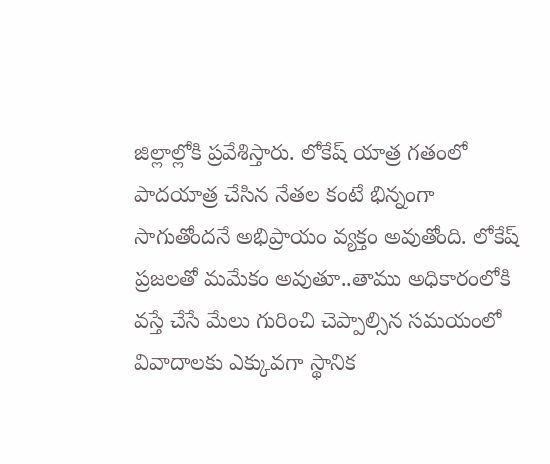జిల్లాల్లోకి ప్రవేశిస్తారు. లోకేష్ యాత్ర గతంలో పాదయాత్ర చేసిన నేతల కంటే భిన్నంగా సాగుతోందనే అభిప్రాయం వ్యక్తం అవుతోంది. లోకేష్ ప్రజలతో మమేకం అవుతూ..తాము అధికారంలోకి వస్తే చేసే మేలు గురించి చెప్పాల్సిన సమయంలో వివాదాలకు ఎక్కువగా స్థానిక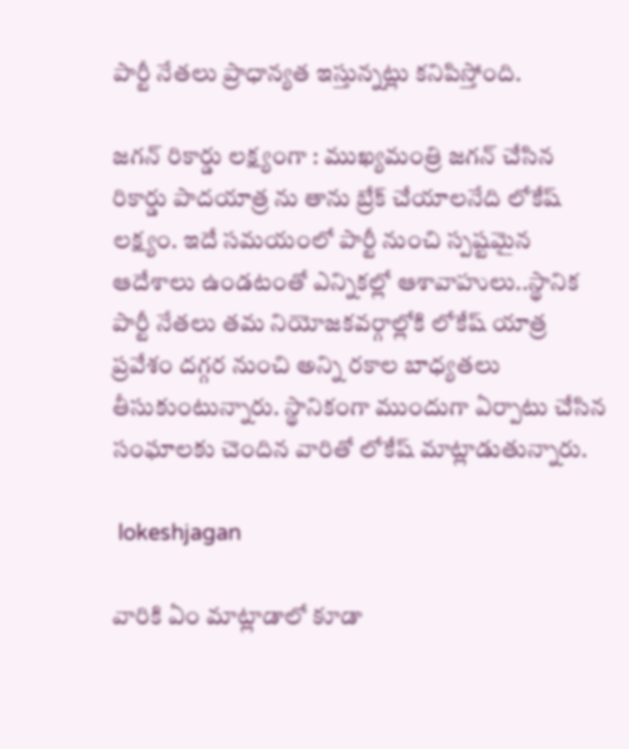పార్టీ నేతలు ప్రాధాన్యత ఇస్తున్నట్లు కనిపిస్తోంది.

జగన్ రికార్డు లక్ష్యంగా : ముఖ్యమంత్రి జగన్ చేసిన రికార్డు పాదయాత్ర ను తాను బ్రేక్ చేయాలనేది లోకేష్ లక్ష్యం. ఇదే సమయంలో పార్టీ నుంచి స్పష్టమైన ఆదేశాలు ఉండటంతో ఎన్నికల్లో ఆశావాహులు..స్థానిక పార్టీ నేతలు తమ నియోజకవర్గాల్లోకి లోకేష్ యాత్ర ప్రవేశం దగ్గర నుంచి అన్ని రకాల బాధ్యతలు తీసుకుంటున్నారు. స్థానికంగా ముందుగా ఏర్పాటు చేసిన సంఘాలకు చెందిన వారితో లోకేష్ మాట్లాడుతున్నారు.

 lokeshjagan

వారికి ఏం మాట్లాడాలో కూడా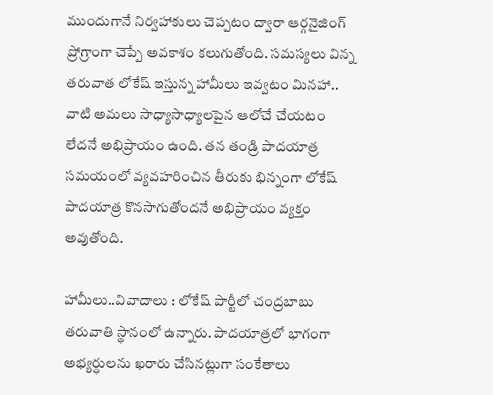ముందుగానే నిర్వహాకులు చెప్పటం ద్వారా ఆర్గనైజింగ్ ప్రోగ్రాంగా చెప్పే అవకాశం కలుగుతోంది. సమస్యలు విన్న తరువాత లోకేష్ ఇస్తున్న హామీలు ఇవ్వటం మినహా.. వాటి అమలు సాధ్యాసాధ్యాలపైన ఆలోచే చేయటం లేదనే అభిప్రాయం ఉంది. తన తండ్రి పాదయాత్ర సమయంలో వ్యవహరించిన తీరుకు భిన్నంగా లోకేష్ పాదయాత్ర కొనసాగుతోందనే అభిప్రాయం వ్యక్తం అవుతోంది.

హామీలు..వివాదాలు : లోకేష్ పార్టీలో చంద్రబాబు తరువాతి స్థానంలో ఉన్నారు. పాదయాత్రలో భాగంగా అభ్యర్ధులను ఖరారు చేసినట్లుగా సంకేతాలు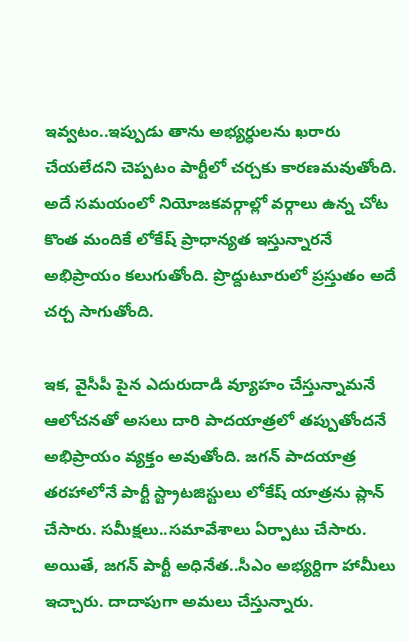ఇవ్వటం..ఇప్పుడు తాను అభ్యర్ధులను ఖరారు చేయలేదని చెప్పటం పార్టీలో చర్చకు కారణమవుతోంది. అదే సమయంలో నియోజకవర్గాల్లో వర్గాలు ఉన్న చోట కొంత మందికే లోకేష్ ప్రాధాన్యత ఇస్తున్నారనే అభిప్రాయం కలుగుతోంది. ప్రొద్దుటూరులో ప్రస్తుతం అదే చర్చ సాగుతోంది.

ఇక, వైసీపీ పైన ఎదురుదాడి వ్యూహం చేస్తున్నామనే ఆలోచనతో అసలు దారి పాదయాత్రలో తప్పుతోందనే అభిప్రాయం వ్యక్తం అవుతోంది. జగన్ పాదయాత్ర తరహాలోనే పార్టీ స్ట్రాటజిస్టులు లోకేష్ యాత్రను ప్లాన్ చేసారు. సమీక్షలు..సమావేశాలు ఏర్పాటు చేసారు. అయితే, జగన్ పార్టీ అధినేత..సీఎం అభ్యర్దిగా హామీలు ఇచ్చారు. దాదాపుగా అమలు చేస్తున్నారు.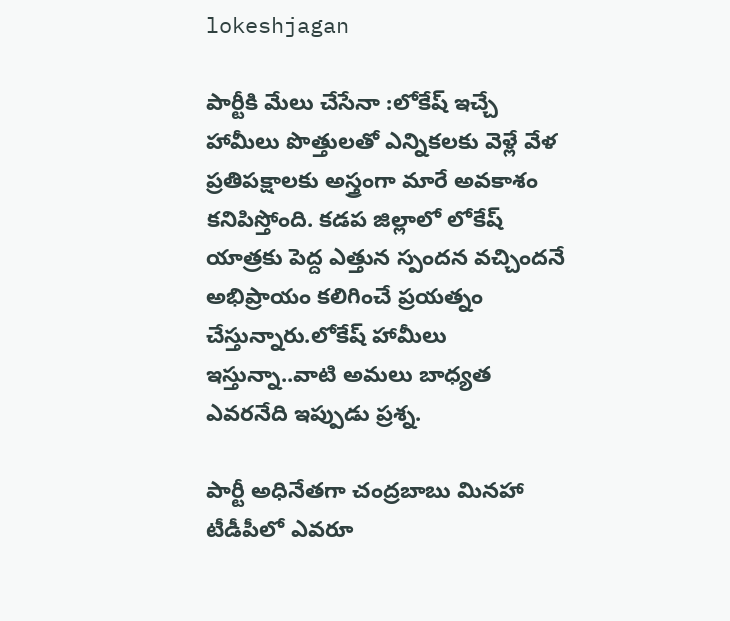lokeshjagan

పార్టీకి మేలు చేసేనా :లోకేష్ ఇచ్చే హామీలు పొత్తులతో ఎన్నికలకు వెళ్లే వేళ ప్రతిపక్షాలకు అస్త్రంగా మారే అవకాశం కనిపిస్తోంది. కడప జిల్లాలో లోకేష్ యాత్రకు పెద్ద ఎత్తున స్పందన వచ్చిందనే అభిప్రాయం కలిగించే ప్రయత్నం చేస్తున్నారు.లోకేష్ హామీలు ఇస్తున్నా..వాటి అమలు బాధ్యత ఎవరనేది ఇప్పుడు ప్రశ్న.

పార్టీ అధినేతగా చంద్రబాబు మినహా టీడీపీలో ఎవరూ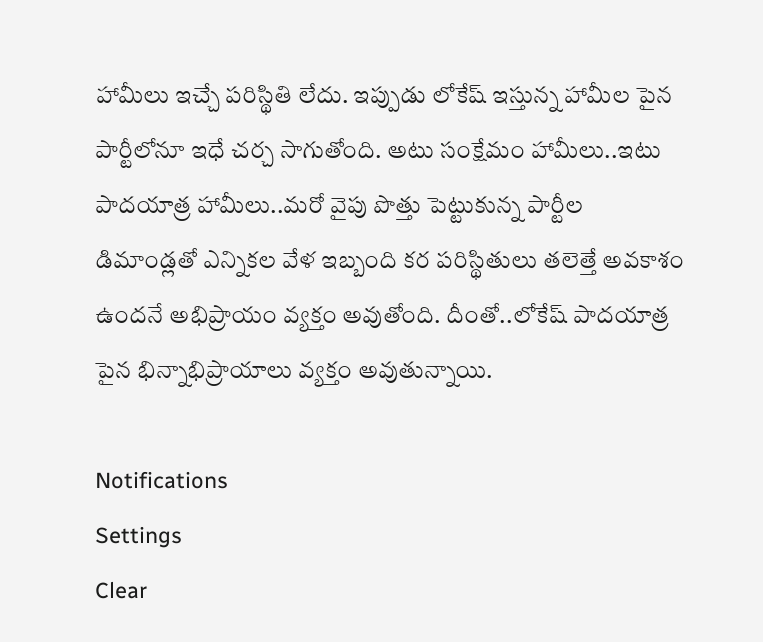హామీలు ఇచ్చే పరిస్థితి లేదు. ఇప్పుడు లోకేష్ ఇస్తున్న హామీల పైన పార్టీలోనూ ఇధే చర్చ సాగుతోంది. అటు సంక్షేమం హామీలు..ఇటు పాదయాత్ర హామీలు..మరో వైపు పొత్తు పెట్టుకున్న పార్టీల డిమాండ్లతో ఎన్నికల వేళ ఇబ్బంది కర పరిస్థితులు తలెత్తే అవకాశం ఉందనే అభిప్రాయం వ్యక్తం అవుతోంది. దీంతో..లోకేష్ పాదయాత్ర పైన భిన్నాభిప్రాయాలు వ్యక్తం అవుతున్నాయి.

Notifications
Settings
Clear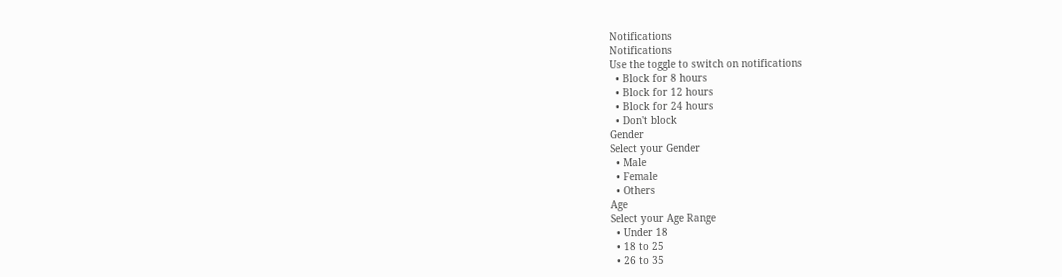Notifications
Notifications
Use the toggle to switch on notifications
  • Block for 8 hours
  • Block for 12 hours
  • Block for 24 hours
  • Don't block
Gender
Select your Gender
  • Male
  • Female
  • Others
Age
Select your Age Range
  • Under 18
  • 18 to 25
  • 26 to 35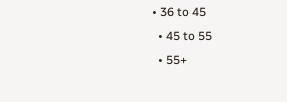• 36 to 45
  • 45 to 55
  • 55+